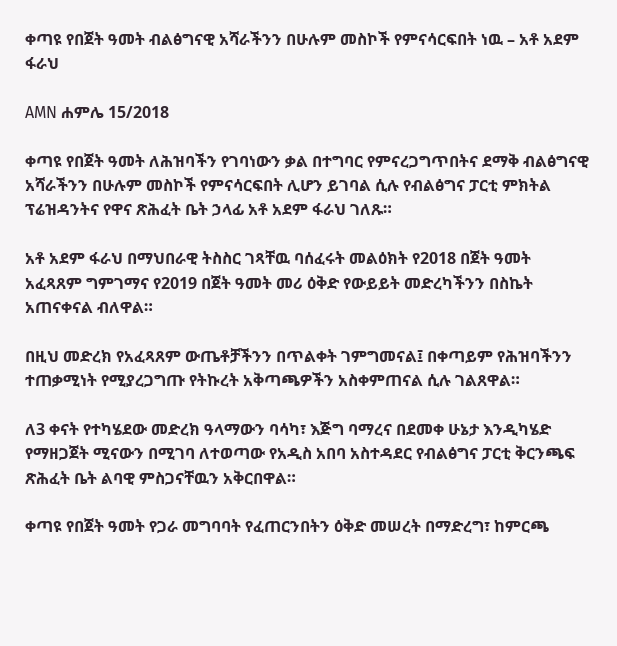ቀጣዩ የበጀት ዓመት ብልፅግናዊ አሻራችንን በሁሉም መስኮች የምናሳርፍበት ነዉ – አቶ አደም ፋራህ

AMN ሐምሌ 15/2018

ቀጣዩ የበጀት ዓመት ለሕዝባችን የገባነውን ቃል በተግባር የምናረጋግጥበትና ደማቅ ብልፅግናዊ አሻራችንን በሁሉም መስኮች የምናሳርፍበት ሊሆን ይገባል ሲሉ የብልፅግና ፓርቲ ምክትል ፕሬዝዳንትና የዋና ጽሕፈት ቤት ኃላፊ አቶ አደም ፋራህ ገለጹ።

አቶ አደም ፋራህ በማህበራዊ ትስስር ገጻቸዉ ባሰፈሩት መልዕክት የ2018 በጀት ዓመት አፈጻጸም ግምገማና የ2019 በጀት ዓመት መሪ ዕቅድ የውይይት መድረካችንን በስኬት አጠናቀናል ብለዋል።

በዚህ መድረክ የአፈጻጸም ውጤቶቻችንን በጥልቀት ገምግመናል፤ በቀጣይም የሕዝባችንን ተጠቃሚነት የሚያረጋግጡ የትኩረት አቅጣጫዎችን አስቀምጠናል ሲሉ ገልጸዋል።

ለ3 ቀናት የተካሄደው መድረክ ዓላማውን ባሳካ፣ እጅግ ባማረና በደመቀ ሁኔታ እንዲካሄድ የማዘጋጀት ሚናውን በሚገባ ለተወጣው የአዲስ አበባ አስተዳደር የብልፅግና ፓርቲ ቅርንጫፍ ጽሕፈት ቤት ልባዊ ምስጋናቸዉን አቅርበዋል።

ቀጣዩ የበጀት ዓመት የጋራ መግባባት የፈጠርንበትን ዕቅድ መሠረት በማድረግ፣ ከምርጫ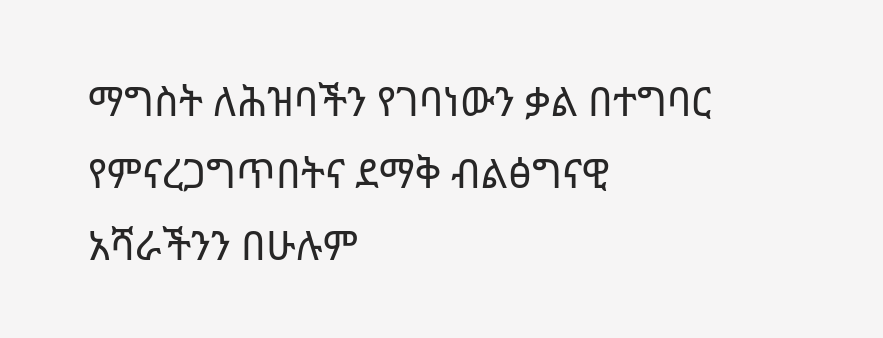ማግስት ለሕዝባችን የገባነውን ቃል በተግባር የምናረጋግጥበትና ደማቅ ብልፅግናዊ አሻራችንን በሁሉም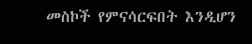መስኮች የምናሳርፍበት እንዲሆን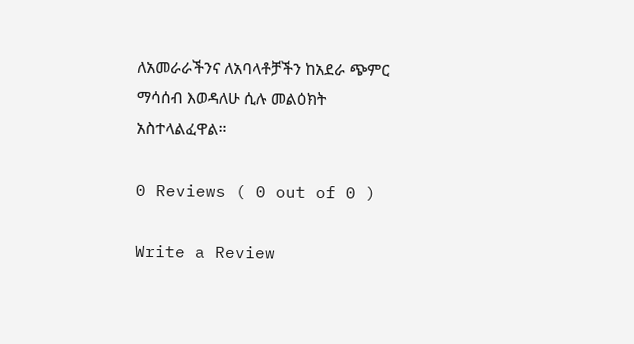ለአመራራችንና ለአባላቶቻችን ከአደራ ጭምር ማሳሰብ እወዳለሁ ሲሉ መልዕክት አስተላልፈዋል።

0 Reviews ( 0 out of 0 )

Write a Review